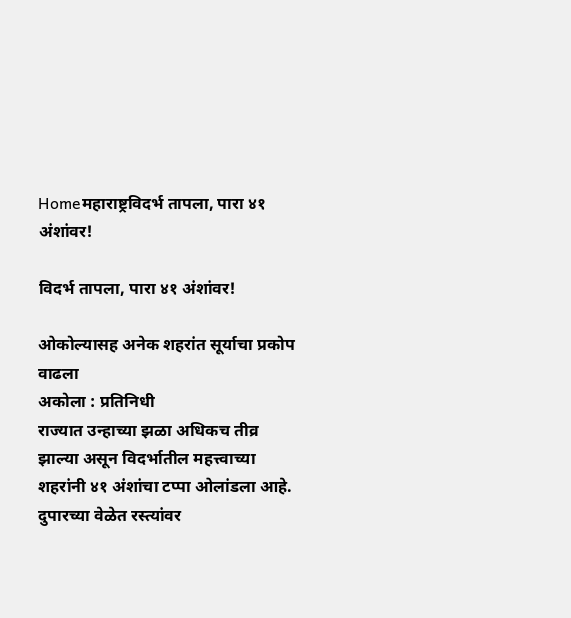Homeमहाराष्ट्रविदर्भ तापला, पारा ४१ अंशांवर!

विदर्भ तापला, पारा ४१ अंशांवर!

ओकोल्यासह अनेक शहरांत सूर्याचा प्रकोप वाढला
अकोला : प्रतिनिधी
राज्यात उन्हाच्या झळा अधिकच तीव्र झाल्या असून विदर्भातील महत्त्वाच्या शहरांनी ४१ अंशांचा टप्पा ओलांडला आहे. दुपारच्या वेळेत रस्त्यांवर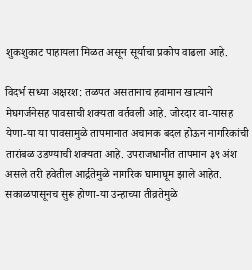शुकशुकाट पाहायला मिळत असून सूर्याचा प्रकोप वाढला आहे.

विदर्भ सध्या अक्षरश: तळपत असतानाच हवामान खात्याने मेघगर्जनेसह पावसाची शक्यता वर्तवली आहे. जोरदार वा-यासह येणा-या या पावसामुळे तापमानात अचानक बदल होऊन नागरिकांची तारांबळ उडण्याची शक्यता आहे. उपराजधानीत तापमान ३९ अंश असले तरी हवेतील आर्द्रतेमुळे नागरिक घामाघूम झाले आहेत. सकाळपासूनच सुरू होणा-या उन्हाच्या तीव्रतेमुळे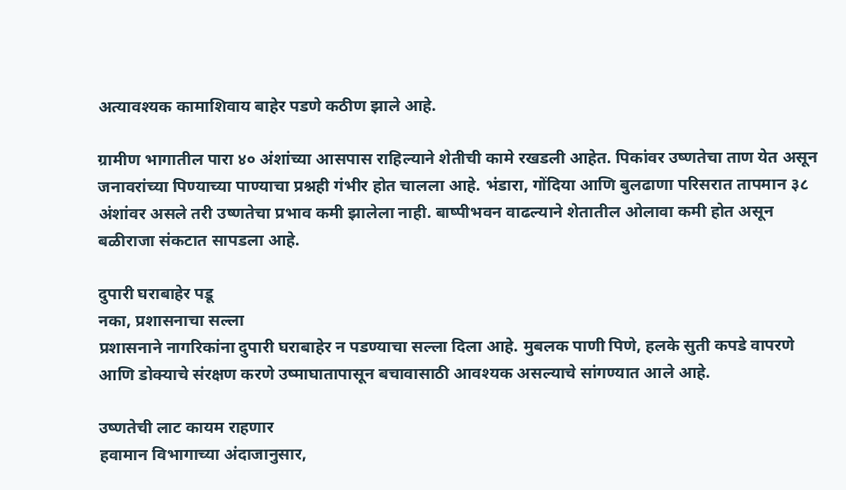अत्यावश्यक कामाशिवाय बाहेर पडणे कठीण झाले आहे.

ग्रामीण भागातील पारा ४० अंशांच्या आसपास राहिल्याने शेतीची कामे रखडली आहेत. पिकांवर उष्णतेचा ताण येत असून जनावरांच्या पिण्याच्या पाण्याचा प्रश्नही गंभीर होत चालला आहे. भंडारा, गोंदिया आणि बुलढाणा परिसरात तापमान ३८ अंशांवर असले तरी उष्णतेचा प्रभाव कमी झालेला नाही. बाष्पीभवन वाढल्याने शेतातील ओलावा कमी होत असून बळीराजा संकटात सापडला आहे.

दुपारी घराबाहेर पडू
नका, प्रशासनाचा सल्ला
प्रशासनाने नागरिकांना दुपारी घराबाहेर न पडण्याचा सल्ला दिला आहे. मुबलक पाणी पिणे, हलके सुती कपडे वापरणे आणि डोक्याचे संरक्षण करणे उष्माघातापासून बचावासाठी आवश्यक असल्याचे सांगण्यात आले आहे.

उष्णतेची लाट कायम राहणार
हवामान विभागाच्या अंदाजानुसार,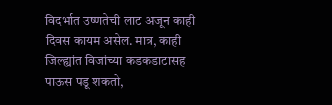विदर्भात उष्णतेची लाट अजून काही दिवस कायम असेल. मात्र, काही जिल्ह्यांत विजांच्या कडकडाटासह पाऊस पडू शकतो,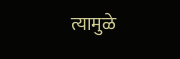त्यामुळे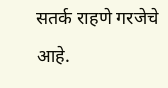सतर्क राहणे गरजेचे आहे.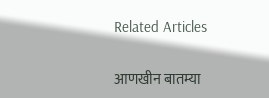Related Articles

आणखीन बातम्या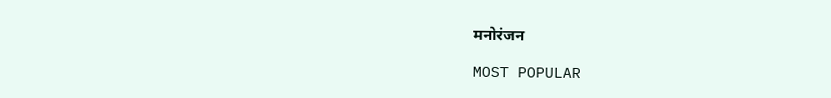मनोरंजन

MOST POPULAR